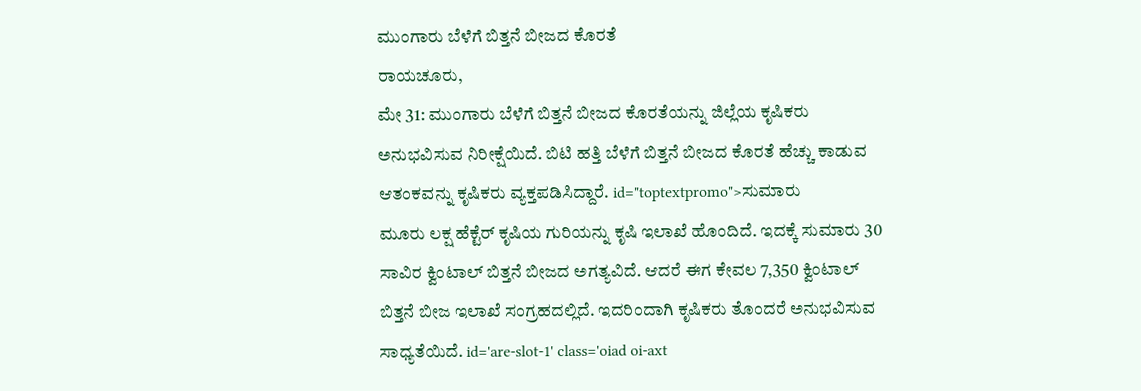ಮುಂಗಾರು ಬೆಳೆಗೆ ಬಿತ್ತನೆ ಬೀಜದ ಕೊರತೆ
ರಾಯಚೂರು,
ಮೇ 31: ಮುಂಗಾರು ಬೆಳೆಗೆ ಬಿತ್ತನೆ ಬೀಜದ ಕೊರತೆಯನ್ನು ಜಿಲ್ಲೆಯ ಕೃಷಿಕರು ಅನುಭವಿಸುವ ನಿರೀಕ್ಷೆಯಿದೆ. ಬಿಟಿ ಹತ್ತಿ ಬೆಳೆಗೆ ಬಿತ್ತನೆ ಬೀಜದ ಕೊರತೆ ಹೆಚ್ಚು ಕಾಡುವ ಆತಂಕವನ್ನು ಕೃಷಿಕರು ವ್ಯಕ್ತಪಡಿಸಿದ್ದಾರೆ. id="toptextpromo">ಸುಮಾರು
ಮೂರು ಲಕ್ಷ ಹೆಕ್ಟೆರ್ ಕೃಷಿಯ ಗುರಿಯನ್ನು ಕೃಷಿ ಇಲಾಖೆ ಹೊಂದಿದೆ. ಇದಕ್ಕೆ ಸುಮಾರು 30 ಸಾವಿರ ಕ್ವಿಂಟಾಲ್ ಬಿತ್ತನೆ ಬೀಜದ ಅಗತ್ಯವಿದೆ. ಆದರೆ ಈಗ ಕೇವಲ 7,350 ಕ್ವಿಂಟಾಲ್ ಬಿತ್ತನೆ ಬೀಜ ಇಲಾಖೆ ಸಂಗ್ರಹದಲ್ಲಿದೆ. ಇದರಿಂದಾಗಿ ಕೃಷಿಕರು ತೊಂದರೆ ಅನುಭವಿಸುವ ಸಾಧ್ಯತೆಯಿದೆ. id='are-slot-1' class='oiad oi-axt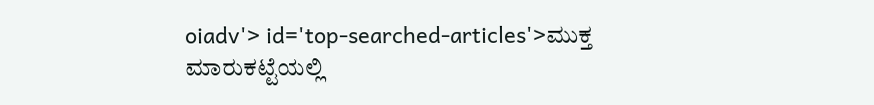oiadv'> id='top-searched-articles'>ಮುಕ್ತ
ಮಾರುಕಟ್ಟೆಯಲ್ಲಿ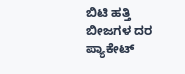ಬಿಟಿ ಹತ್ತಿ ಬೀಜಗಳ ದರ ಪ್ಯಾಕೇಟ್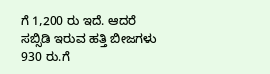ಗೆ 1,200 ರು ಇದೆ. ಆದರೆ ಸಬ್ಸಿಡಿ ಇರುವ ಹತ್ತಿ ಬೀಜಗಳು 930 ರು.ಗೆ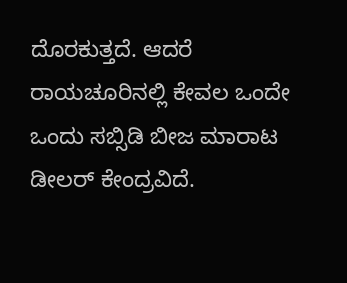ದೊರಕುತ್ತದೆ. ಆದರೆ ರಾಯಚೂರಿನಲ್ಲಿ ಕೇವಲ ಒಂದೇ ಒಂದು ಸಬ್ಸಿಡಿ ಬೀಜ ಮಾರಾಟ ಡೀಲರ್ ಕೇಂದ್ರವಿದೆ.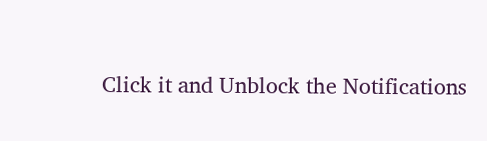Click it and Unblock the Notifications